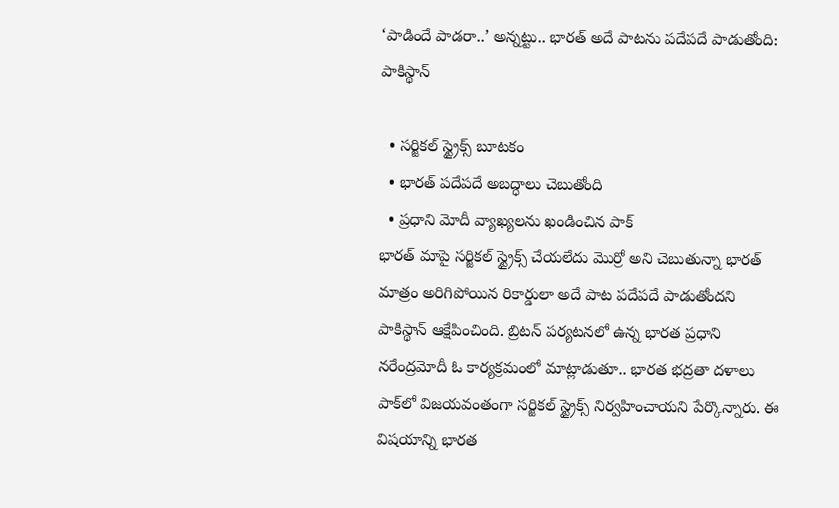‘పాడిందే పాడరా..’ అన్నట్టు.. భారత్ అదే పాటను పదేపదే పాడుతోంది: పాకిస్థాన్

  • సర్జికల్ స్ట్రైక్స్ బూటకం
  • భారత్ పదేపదే అబద్ధాలు చెబుతోంది
  • ప్రధాని మోదీ వ్యాఖ్యలను ఖండించిన పాక్
భారత్ మాపై సర్జికల్ స్ట్రైక్స్ చేయలేదు మొర్రో అని చెబుతున్నా భారత్ మాత్రం అరిగిపోయిన రికార్డులా అదే పాట పదేపదే పాడుతోందని పాకిస్థాన్ ఆక్షేపించింది. బ్రిటన్ పర్యటనలో ఉన్న భారత ప్రధాని నరేంద్రమోదీ ఓ కార్యక్రమంలో మాట్లాడుతూ.. భారత భద్రతా దళాలు పాక్‌లో విజయవంతంగా సర్జికల్ స్ట్రైక్స్ నిర్వహించాయని పేర్కొన్నారు. ఈ విషయాన్ని భారత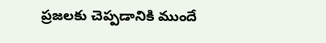ప్రజలకు చెప్పడానికి ముందే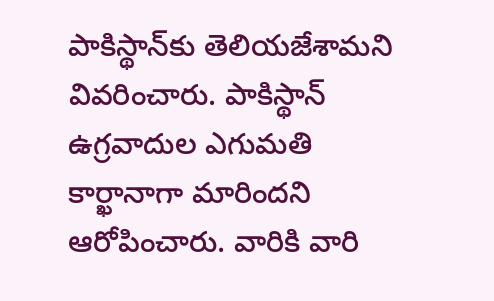పాకిస్థాన్‌కు తెలియజేశామని వివరించారు. పాకిస్థాన్ ఉగ్రవాదుల ఎగుమతి కార్ఖానాగా మారిందని ఆరోపించారు. వారికి వారి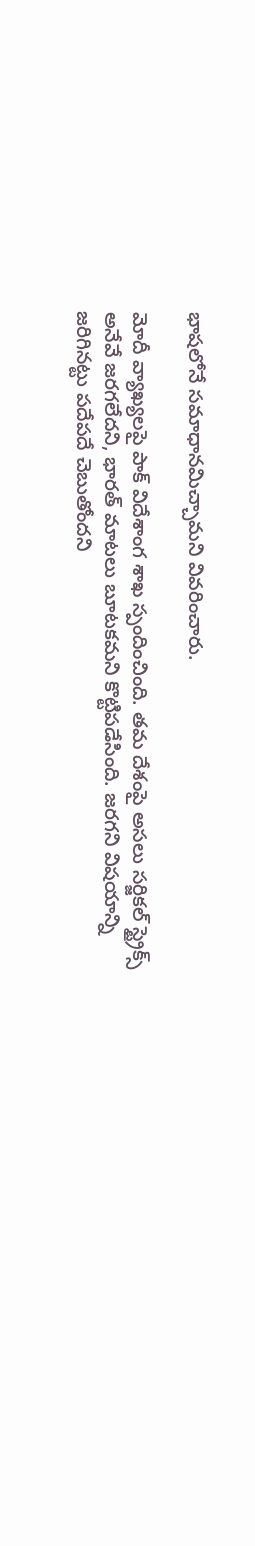భాషలోనే సమాధానమిచ్చామని వివరించారు.

మోదీ వ్యాఖ్యలపై పాక్ విదేశాంగ శాఖ స్పందించింది. తమ దేశంపై అసలు సర్జికల్ స్ట్రైక్స్ అనేవే జరగలేదని, భారత్ మాటలు బూటకమని కొట్టిపడేసింది. జరగని విషయాన్ని జరిగినట్టు పదేపదే చెబుతోందని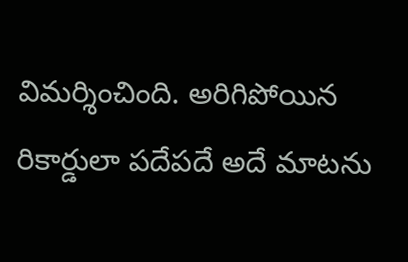విమర్శించింది. అరిగిపోయిన రికార్డులా పదేపదే అదే మాటను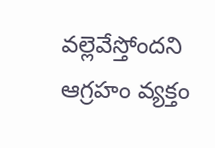వల్లెవేస్తోందని ఆగ్రహం వ్యక్తం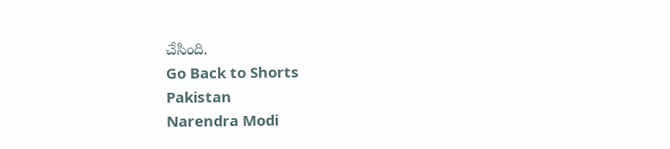చేసింది.
Go Back to Shorts
Pakistan
Narendra Modi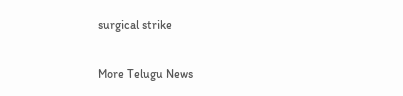surgical strike

More Telugu News